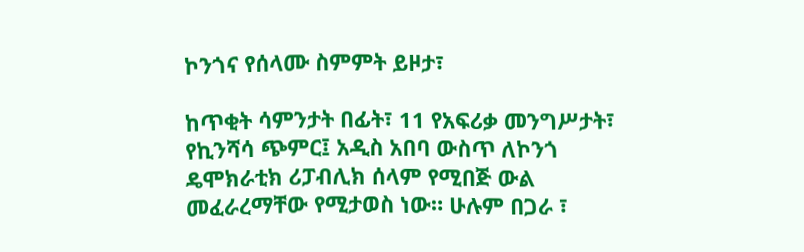ኮንጎና የሰላሙ ስምምት ይዞታ፣

ከጥቂት ሳምንታት በፊት፣ 11 የአፍሪቃ መንግሥታት፣ የኪንሻሳ ጭምር፤ አዲስ አበባ ውስጥ ለኮንጎ ዴሞክራቲክ ሪፓብሊክ ሰላም የሚበጅ ውል መፈራረማቸው የሚታወስ ነው። ሁሉም በጋራ ፣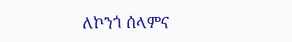ለኮንጎ ሰላምና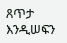ጸጥታ እንዲሠፍን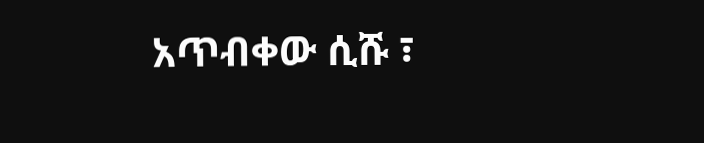አጥብቀው ሲሹ ፣